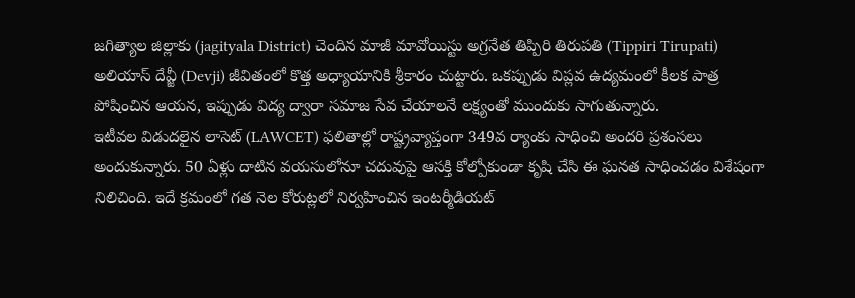జగిత్యాల జిల్లాకు (jagityala District) చెందిన మాజీ మావోయిస్టు అగ్రనేత తిప్పిరి తిరుపతి (Tippiri Tirupati) అలియాస్ దేవ్జీ (Devji) జీవితంలో కొత్త అధ్యాయానికి శ్రీకారం చుట్టారు. ఒకప్పుడు విప్లవ ఉద్యమంలో కీలక పాత్ర పోషించిన ఆయన, ఇప్పుడు విద్య ద్వారా సమాజ సేవ చేయాలనే లక్ష్యంతో ముందుకు సాగుతున్నారు.
ఇటీవల విడుదలైన లాసెట్ (LAWCET) ఫలితాల్లో రాష్ట్రవ్యాప్తంగా 349వ ర్యాంకు సాధించి అందరి ప్రశంసలు అందుకున్నారు. 50 ఏళ్లు దాటిన వయసులోనూ చదువుపై ఆసక్తి కోల్పోకుండా కృషి చేసి ఈ ఘనత సాధించడం విశేషంగా నిలిచింది. ఇదే క్రమంలో గత నెల కోరుట్లలో నిర్వహించిన ఇంటర్మీడియట్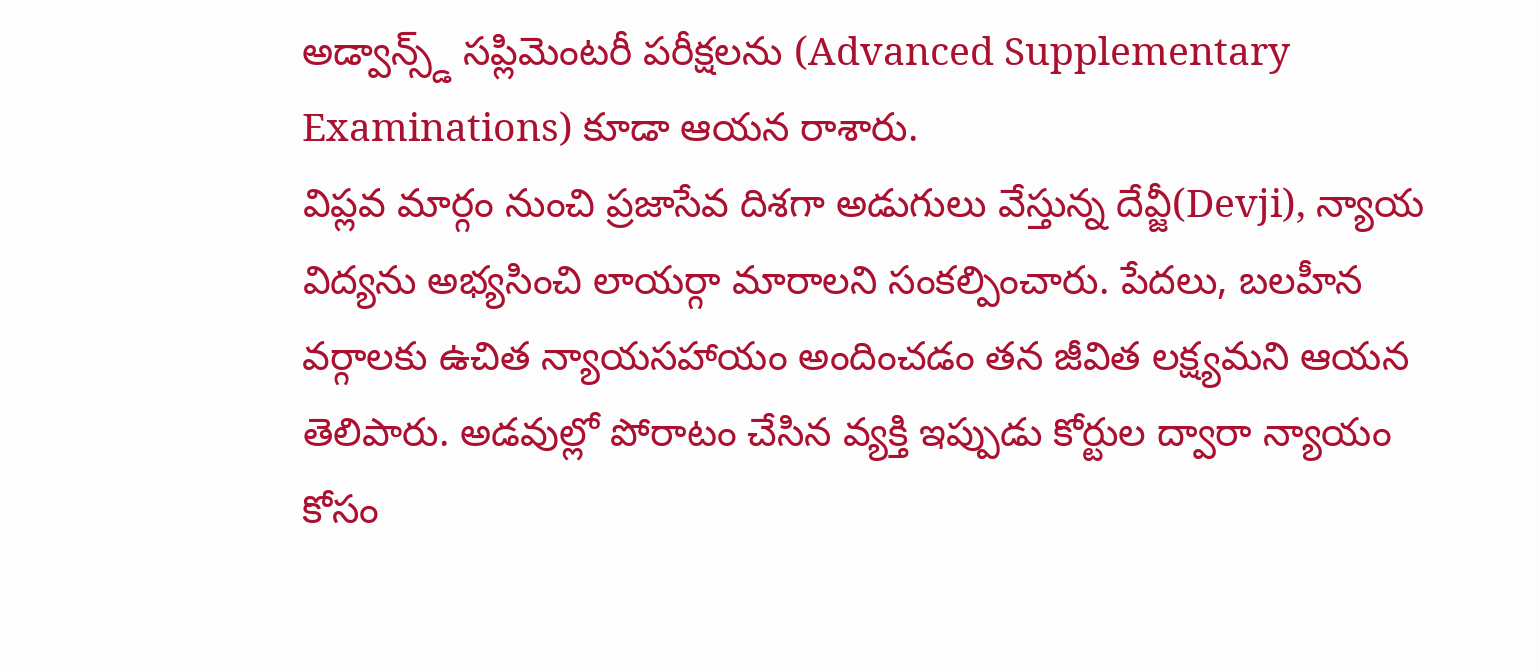అడ్వాన్స్డ్ సప్లిమెంటరీ పరీక్షలను (Advanced Supplementary Examinations) కూడా ఆయన రాశారు.
విప్లవ మార్గం నుంచి ప్రజాసేవ దిశగా అడుగులు వేస్తున్న దేవ్జీ(Devji), న్యాయ విద్యను అభ్యసించి లాయర్గా మారాలని సంకల్పించారు. పేదలు, బలహీన వర్గాలకు ఉచిత న్యాయసహాయం అందించడం తన జీవిత లక్ష్యమని ఆయన తెలిపారు. అడవుల్లో పోరాటం చేసిన వ్యక్తి ఇప్పుడు కోర్టుల ద్వారా న్యాయం కోసం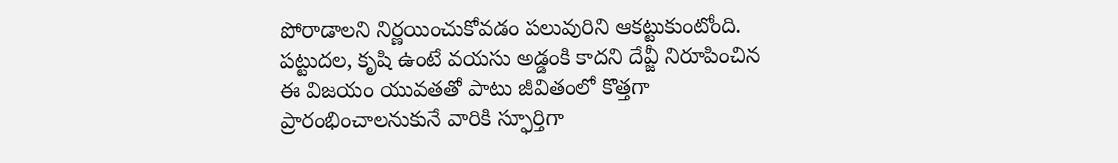పోరాడాలని నిర్ణయించుకోవడం పలువురిని ఆకట్టుకుంటోంది. పట్టుదల, కృషి ఉంటే వయసు అడ్డంకి కాదని దేవ్జీ నిరూపించిన ఈ విజయం యువతతో పాటు జీవితంలో కొత్తగా ప్రారంభించాలనుకునే వారికి స్ఫూర్తిగా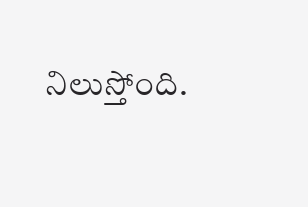నిలుస్తోంది.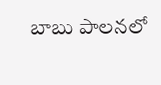బాబు పాలనలో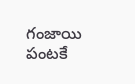గంజాయి పంటకే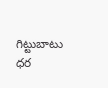గిట్టుబాటు ధర